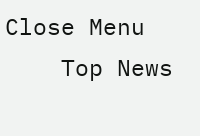Close Menu
    Top News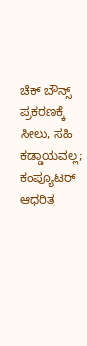ಚೆಕ್‌ ಬೌನ್ಸ್‌ ಪ್ರಕರಣಕ್ಕೆ ಸೀಲು, ಸಹಿ ಕಡ್ಡಾಯವಲ್ಲ; ಕಂಪ್ಯೂಟರ್ ಆಧರಿತ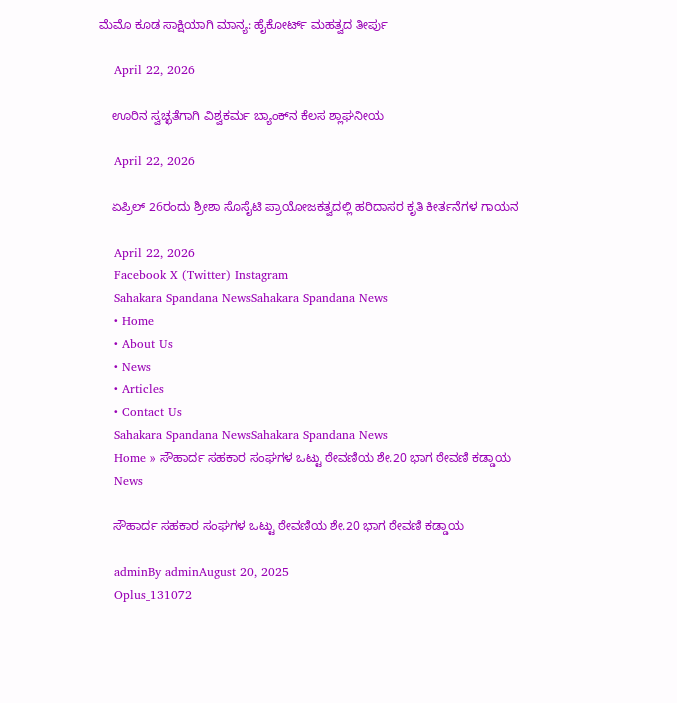ಮೆಮೊ ಕೂಡ ಸಾಕ್ಷಿಯಾಗಿ ಮಾನ್ಯ: ಹೈಕೋರ್ಟ್ ಮಹತ್ವದ ತೀರ್ಪು

    April 22, 2026

    ಊರಿನ ಸ್ವಚ್ಛತೆಗಾಗಿ ವಿಶ್ವಕರ್ಮ ಬ್ಯಾಂಕ್‌ನ ಕೆಲಸ ಶ್ಲಾಘನೀಯ

    April 22, 2026

    ಏಪ್ರಿಲ್‌ 26ರಂದು ಶ್ರೀಶಾ ಸೊಸೈಟಿ ಪ್ರಾಯೋಜಕತ್ವದಲ್ಲಿ ಹರಿದಾಸರ ಕೃತಿ ಕೀರ್ತನೆಗಳ ಗಾಯನ

    April 22, 2026
    Facebook X (Twitter) Instagram
    Sahakara Spandana NewsSahakara Spandana News
    • Home
    • About Us
    • News
    • Articles
    • Contact Us
    Sahakara Spandana NewsSahakara Spandana News
    Home » ಸೌಹಾರ್ದ ಸಹಕಾರ ಸಂಘಗಳ ಒಟ್ಟು ಠೇವಣಿಯ ಶೇ.20 ಭಾಗ ಠೇವಣಿ ಕಡ್ಡಾಯ
    News

    ಸೌಹಾರ್ದ ಸಹಕಾರ ಸಂಘಗಳ ಒಟ್ಟು ಠೇವಣಿಯ ಶೇ.20 ಭಾಗ ಠೇವಣಿ ಕಡ್ಡಾಯ

    adminBy adminAugust 20, 2025
    Oplus_131072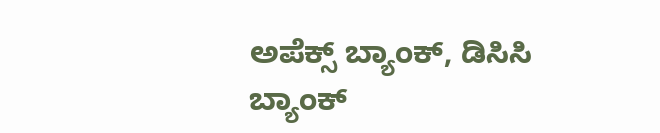ಅಪೆಕ್ಸ್ ಬ್ಯಾಂಕ್, ಡಿಸಿಸಿ ಬ್ಯಾಂಕ್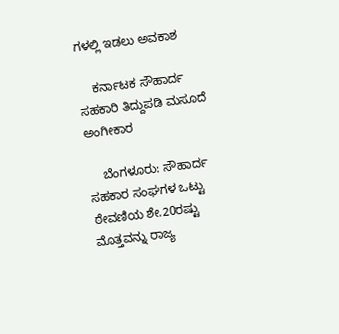ಗಳಲ್ಲಿ ಇಡಲು ಅವಕಾಶ

    ಕರ್ನಾಟಕ ಸೌಹಾರ್ದ ಸಹಕಾರಿ ತಿದ್ದುಪಡಿ ಮಸೂದೆ ಅಂಗೀಕಾರ

    ಬೆಂಗಳೂರು: ಸೌಹಾರ್ದ ಸಹಕಾರ ಸಂಘಗಳ ಒಟ್ಟು ಠೇವಣಿಯ ಶೇ.20ರಷ್ಟು ಮೊತ್ತವನ್ನು ರಾಜ್ಯ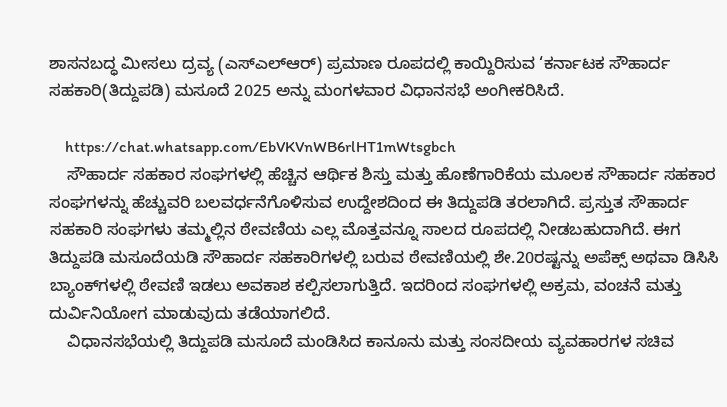ಶಾಸನಬದ್ಧ ಮೀಸಲು ದ್ರವ್ಯ (ಎಸ್‌ಎಲ್‌ಆರ್) ಪ್ರಮಾಣ ರೂಪದಲ್ಲಿ ಕಾಯ್ದಿರಿಸುವ ‘ಕರ್ನಾಟಕ ಸೌಹಾರ್ದ ಸಹಕಾರಿ(ತಿದ್ದುಪಡಿ) ಮಸೂದೆ 2025 ಅನ್ನು ಮಂಗಳವಾರ ವಿಧಾನಸಭೆ ಅಂಗೀಕರಿಸಿದೆ.

    https://chat.whatsapp.com/EbVKVnWB6rlHT1mWtsgbch
    ಸೌಹಾರ್ದ ಸಹಕಾರ ಸಂಘಗಳಲ್ಲಿ ಹೆಚ್ಚಿನ ಆರ್ಥಿಕ ಶಿಸ್ತು ಮತ್ತು ಹೊಣೆಗಾರಿಕೆಯ ಮೂಲಕ ಸೌಹಾರ್ದ ಸಹಕಾರ ಸಂಘಗಳನ್ನು ಹೆಚ್ಚುವರಿ ಬಲವರ್ಧನೆಗೊಳಿಸುವ ಉದ್ದೇಶದಿಂದ ಈ ತಿದ್ದುಪಡಿ ತರಲಾಗಿದೆ. ಪ್ರಸ್ತುತ ಸೌಹಾರ್ದ ಸಹಕಾರಿ ಸಂಘಗಳು ತಮ್ಮಲ್ಲಿನ ಠೇವಣಿಯ ಎಲ್ಲ ಮೊತ್ತವನ್ನೂ ಸಾಲದ ರೂಪದಲ್ಲಿ ನೀಡಬಹುದಾಗಿದೆ. ಈಗ ತಿದ್ದುಪಡಿ ಮಸೂದೆಯಡಿ ಸೌಹಾರ್ದ ಸಹಕಾರಿಗಳಲ್ಲಿ ಬರುವ ಠೇವಣಿಯಲ್ಲಿ ಶೇ.20ರಷ್ಟನ್ನು ಅಪೆಕ್ಸ್ ಅಥವಾ ಡಿಸಿಸಿ ಬ್ಯಾಂಕ್‌ಗಳಲ್ಲಿ ಠೇವಣಿ ಇಡಲು ಅವಕಾಶ ಕಲ್ಪಿಸಲಾಗುತ್ತಿದೆ. ಇದರಿಂದ ಸಂಘಗಳಲ್ಲಿ ಅಕ್ರಮ, ವಂಚನೆ ಮತ್ತು ದುರ್ವಿನಿಯೋಗ ಮಾಡುವುದು ತಡೆಯಾಗಲಿದೆ.
    ವಿಧಾನಸಭೆಯಲ್ಲಿ ತಿದ್ದುಪಡಿ ಮಸೂದೆ ಮಂಡಿಸಿದ ಕಾನೂನು ಮತ್ತು ಸಂಸದೀಯ ವ್ಯವಹಾರಗಳ ಸಚಿವ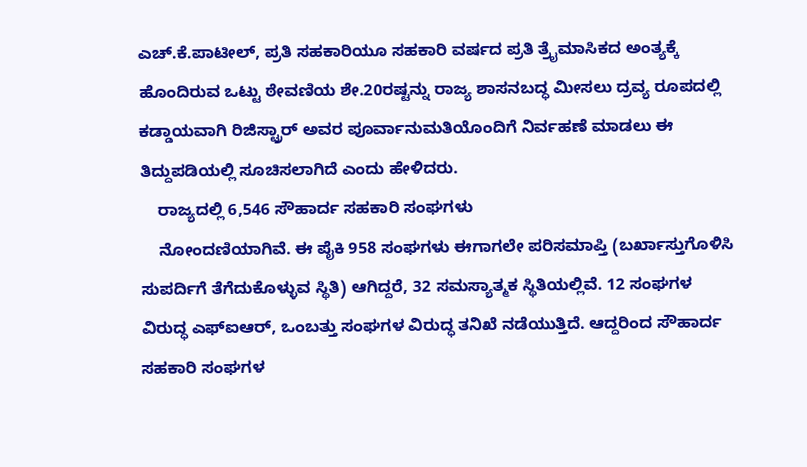ಎಚ್.ಕೆ.ಪಾಟೀಲ್, ಪ್ರತಿ ಸಹಕಾರಿಯೂ ಸಹಕಾರಿ ವರ್ಷದ ಪ್ರತಿ ತ್ರೈಮಾಸಿಕದ ಅಂತ್ಯಕ್ಕೆ ಹೊಂದಿರುವ ಒಟ್ಟು ಠೇವಣಿಯ ಶೇ.20ರಷ್ಟನ್ನು ರಾಜ್ಯ ಶಾಸನಬದ್ಧ ಮೀಸಲು ದ್ರವ್ಯ ರೂಪದಲ್ಲಿ ಕಡ್ಡಾಯವಾಗಿ ರಿಜಿಸ್ಟ್ರಾರ್ ಅವರ ಪೂರ್ವಾನುಮತಿಯೊಂದಿಗೆ ನಿರ್ವಹಣೆ ಮಾಡಲು ಈ ತಿದ್ದುಪಡಿಯಲ್ಲಿ ಸೂಚಿಸಲಾಗಿದೆ ಎಂದು ಹೇಳಿದರು.
    ರಾಜ್ಯದಲ್ಲಿ 6,546 ಸೌಹಾರ್ದ ಸಹಕಾರಿ ಸಂಘಗಳು
    ನೋಂದಣಿಯಾಗಿವೆ. ಈ ಪೈಕಿ 958 ಸಂಘಗಳು ಈಗಾಗಲೇ ಪರಿಸಮಾಪ್ತಿ (ಬರ್ಖಾಸ್ತುಗೊಳಿಸಿ ಸುಪರ್ದಿಗೆ ತೆಗೆದುಕೊಳ್ಳುವ ಸ್ಥಿತಿ) ಆಗಿದ್ದರೆ, 32 ಸಮಸ್ಯಾತ್ಮಕ ಸ್ಥಿತಿಯಲ್ಲಿವೆ. 12 ಸಂಘಗಳ ವಿರುದ್ಧ ಎಫ್‌ಐಆರ್, ಒಂಬತ್ತು ಸಂಘಗಳ ವಿರುದ್ಧ ತನಿಖೆ ನಡೆಯುತ್ತಿದೆ. ಆದ್ದರಿಂದ ಸೌಹಾರ್ದ ಸಹಕಾರಿ ಸಂಘಗಳ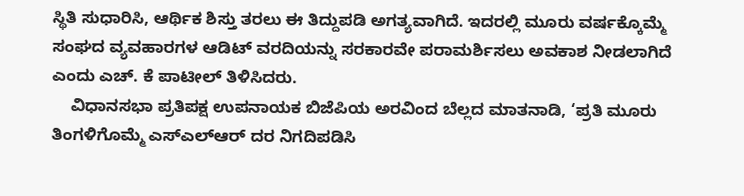ಸ್ಥಿತಿ ಸುಧಾರಿಸಿ, ಆರ್ಥಿಕ ಶಿಸ್ತು ತರಲು ಈ ತಿದ್ದುಪಡಿ ಅಗತ್ಯವಾಗಿದೆ. ಇದರಲ್ಲಿ ಮೂರು ವರ್ಷಕ್ಕೊಮ್ಮೆ ಸಂಘದ ವ್ಯವಹಾರಗಳ ಆಡಿಟ್ ವರದಿಯನ್ನು ಸರಕಾರವೇ ಪರಾಮರ್ಶಿಸಲು ಅವಕಾಶ ನೀಡಲಾಗಿದೆ ಎಂದು ಎಚ್. ಕೆ ಪಾಟೀಲ್ ತಿಳಿಸಿದರು.
    ವಿಧಾನಸಭಾ ಪ್ರತಿಪಕ್ಷ ಉಪನಾಯಕ ಬಿಜೆಪಿಯ ಅರವಿಂದ ಬೆಲ್ಲದ ಮಾತನಾಡಿ, ‘ಪ್ರತಿ ಮೂರು ತಿಂಗಳಿಗೊಮ್ಮೆ ಎಸ್‌ಎಲ್‌ಆರ್ ದರ ನಿಗದಿಪಡಿಸಿ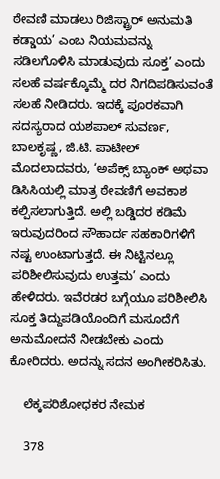ಠೇವಣಿ ಮಾಡಲು ರಿಜಿಸ್ಟ್ರಾರ್ ಅನುಮತಿ ಕಡ್ಡಾಯ’ ಎಂಬ ನಿಯಮವನ್ನು ಸಡಿಲಗೊಳಿಸಿ ಮಾಡುವುದು ಸೂಕ್ತ’ ಎಂದು ಸಲಹೆ ವರ್ಷಕ್ಕೊಮ್ಮೆ ದರ ನಿಗದಿಪಡಿಸುವಂತೆ ಸಲಹೆ ನೀಡಿದರು. ಇದಕ್ಕೆ ಪೂರಕವಾಗಿ ಸದಸ್ಯರಾದ ಯಶಪಾಲ್ ಸುವರ್ಣ, ಬಾಲಕೃಷ್ಣ, ಜಿ.ಟಿ. ಪಾಟೀಲ್ ಮೊದಲಾದವರು, ‘ಅಪೆಕ್ಸ್‌ ಬ್ಯಾಂಕ್ ಅಥವಾ ಡಿಸಿಸಿಯಲ್ಲಿ ಮಾತ್ರ ಠೇವಣಿಗೆ ಅವಕಾಶ ಕಲ್ಪಿಸಲಾಗುತ್ತಿದೆ. ಅಲ್ಲಿ ಬಡ್ಡಿದರ ಕಡಿಮೆ ಇರುವುದರಿಂದ ಸೌಹಾರ್ದ ಸಹಕಾರಿಗಳಿಗೆ ನಷ್ಟ ಉಂಟಾಗುತ್ತದೆ. ಈ ನಿಟ್ಟಿನಲ್ಲೂ ಪರಿಶೀಲಿಸುವುದು ಉತ್ತಮ’ ಎಂದು ಹೇಳಿದರು. ಇವೆರಡರ ಬಗ್ಗೆಯೂ ಪರಿಶೀಲಿಸಿ ಸೂಕ್ತ ತಿದ್ದುಪಡಿಯೊಂದಿಗೆ ಮಸೂದೆಗೆ ಅನುಮೋದನೆ ನೀಡಬೇಕು ಎಂದು ಕೋರಿದರು. ಅದನ್ನು ಸದನ ಅಂಗೀಕರಿಸಿತು.

    ಲೆಕ್ಕಪರಿಶೋಧಕರ ನೇಮಕ

    378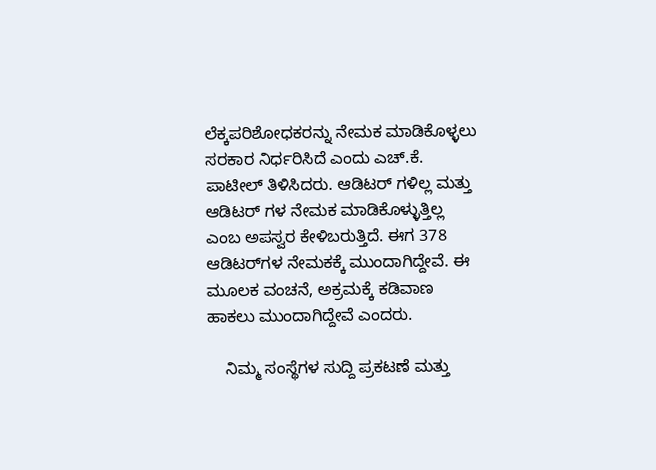ಲೆಕ್ಕಪರಿಶೋಧಕರನ್ನು ನೇಮಕ ಮಾಡಿಕೊಳ್ಳಲು ಸರಕಾರ ನಿರ್ಧರಿಸಿದೆ ಎಂದು ಎಚ್.ಕೆ. ಪಾಟೀಲ್ ತಿಳಿಸಿದರು. ಆಡಿಟರ್ ಗಳಿಲ್ಲ ಮತ್ತು ಆಡಿಟರ್ ಗಳ ನೇಮಕ ಮಾಡಿಕೊಳ್ಳುತ್ತಿಲ್ಲ ಎಂಬ ಅಪಸ್ವರ ಕೇಳಿಬರುತ್ತಿದೆ. ಈಗ 378 ಆಡಿಟರ್‌ಗಳ ನೇಮಕಕ್ಕೆ ಮುಂದಾಗಿದ್ದೇವೆ. ಈ ಮೂಲಕ ವಂಚನೆ, ಅಕ್ರಮಕ್ಕೆ ಕಡಿವಾಣ ಹಾಕಲು ಮುಂದಾಗಿದ್ದೇವೆ ಎಂದರು.

    ನಿಮ್ಮ ಸಂಸ್ಥೆಗಳ ಸುದ್ದಿ ಪ್ರಕಟಣೆ ಮತ್ತು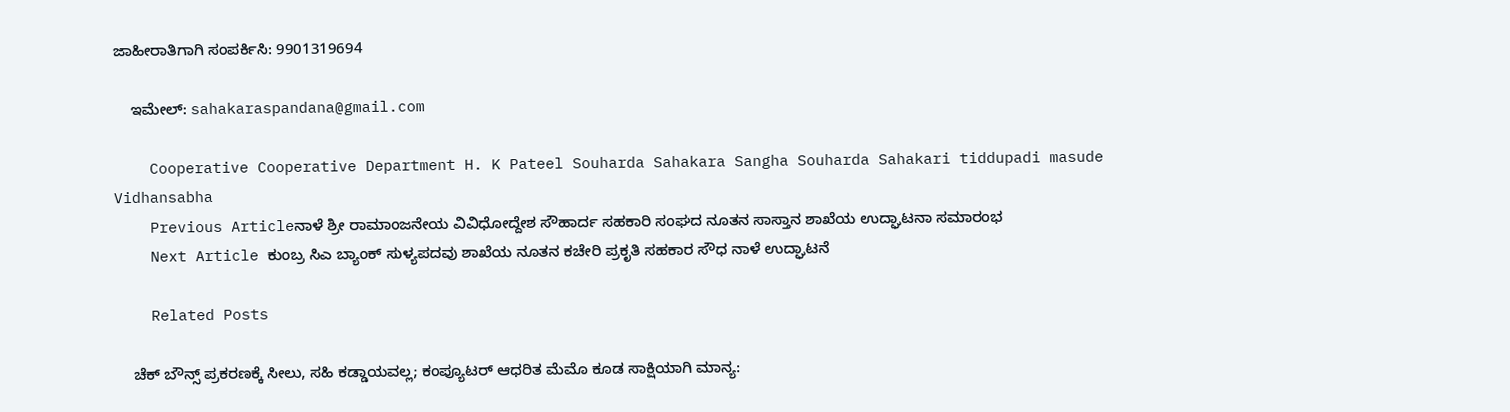ಜಾಹೀರಾತಿಗಾಗಿ ಸಂಪರ್ಕಿಸಿ: 9901319694

    ಇಮೇಲ್: sahakaraspandana@gmail.com

    Cooperative Cooperative Department H. K Pateel Souharda Sahakara Sangha Souharda Sahakari tiddupadi masude Vidhansabha
    Previous Articleನಾಳೆ ಶ್ರೀ ರಾಮಾಂಜನೇಯ ವಿವಿಧೋದ್ದೇಶ ಸೌಹಾರ್ದ ಸಹಕಾರಿ ಸಂಘದ ನೂತನ ಸಾಸ್ತಾನ ಶಾಖೆಯ ಉದ್ಘಾಟನಾ ಸಮಾರಂಭ
    Next Article ಕುಂಬ್ರ ಸಿಎ ಬ್ಯಾಂಕ್ ಸುಳ್ಯಪದವು ಶಾಖೆಯ ನೂತನ ಕಚೇರಿ ಪ್ರಕೃತಿ ಸಹಕಾರ ಸೌಧ ನಾಳೆ ಉದ್ಘಾಟನೆ

    Related Posts

    ಚೆಕ್‌ ಬೌನ್ಸ್‌ ಪ್ರಕರಣಕ್ಕೆ ಸೀಲು, ಸಹಿ ಕಡ್ಡಾಯವಲ್ಲ; ಕಂಪ್ಯೂಟರ್ ಆಧರಿತ ಮೆಮೊ ಕೂಡ ಸಾಕ್ಷಿಯಾಗಿ ಮಾನ್ಯ: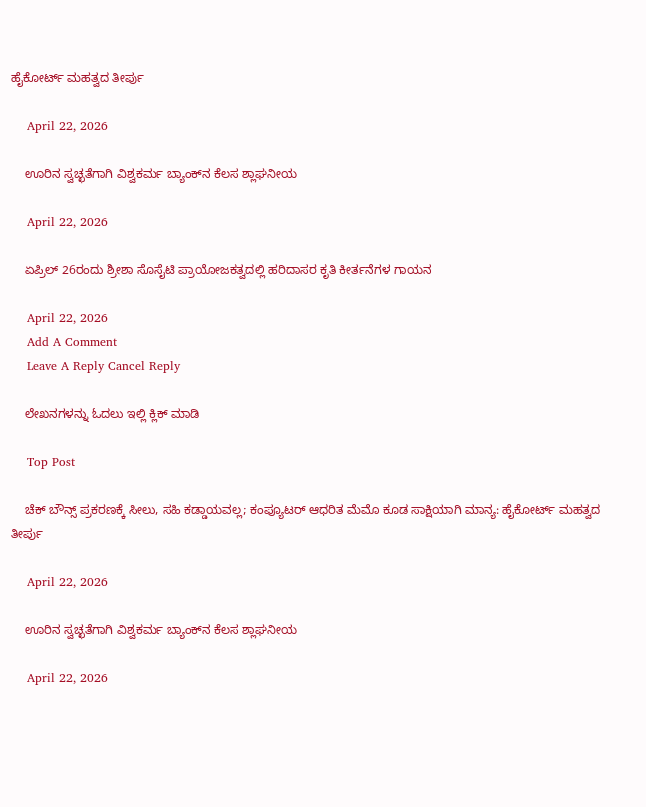ಹೈಕೋರ್ಟ್ ಮಹತ್ವದ ತೀರ್ಪು

    April 22, 2026

    ಊರಿನ ಸ್ವಚ್ಛತೆಗಾಗಿ ವಿಶ್ವಕರ್ಮ ಬ್ಯಾಂಕ್‌ನ ಕೆಲಸ ಶ್ಲಾಘನೀಯ

    April 22, 2026

    ಏಪ್ರಿಲ್‌ 26ರಂದು ಶ್ರೀಶಾ ಸೊಸೈಟಿ ಪ್ರಾಯೋಜಕತ್ವದಲ್ಲಿ ಹರಿದಾಸರ ಕೃತಿ ಕೀರ್ತನೆಗಳ ಗಾಯನ

    April 22, 2026
    Add A Comment
    Leave A Reply Cancel Reply

    ಲೇಖನಗಳನ್ನು ಓದಲು ಇಲ್ಲಿ ಕ್ಲಿಕ್ ಮಾಡಿ

    Top Post

    ಚೆಕ್‌ ಬೌನ್ಸ್‌ ಪ್ರಕರಣಕ್ಕೆ ಸೀಲು, ಸಹಿ ಕಡ್ಡಾಯವಲ್ಲ; ಕಂಪ್ಯೂಟರ್ ಆಧರಿತ ಮೆಮೊ ಕೂಡ ಸಾಕ್ಷಿಯಾಗಿ ಮಾನ್ಯ: ಹೈಕೋರ್ಟ್ ಮಹತ್ವದ ತೀರ್ಪು

    April 22, 2026

    ಊರಿನ ಸ್ವಚ್ಛತೆಗಾಗಿ ವಿಶ್ವಕರ್ಮ ಬ್ಯಾಂಕ್‌ನ ಕೆಲಸ ಶ್ಲಾಘನೀಯ

    April 22, 2026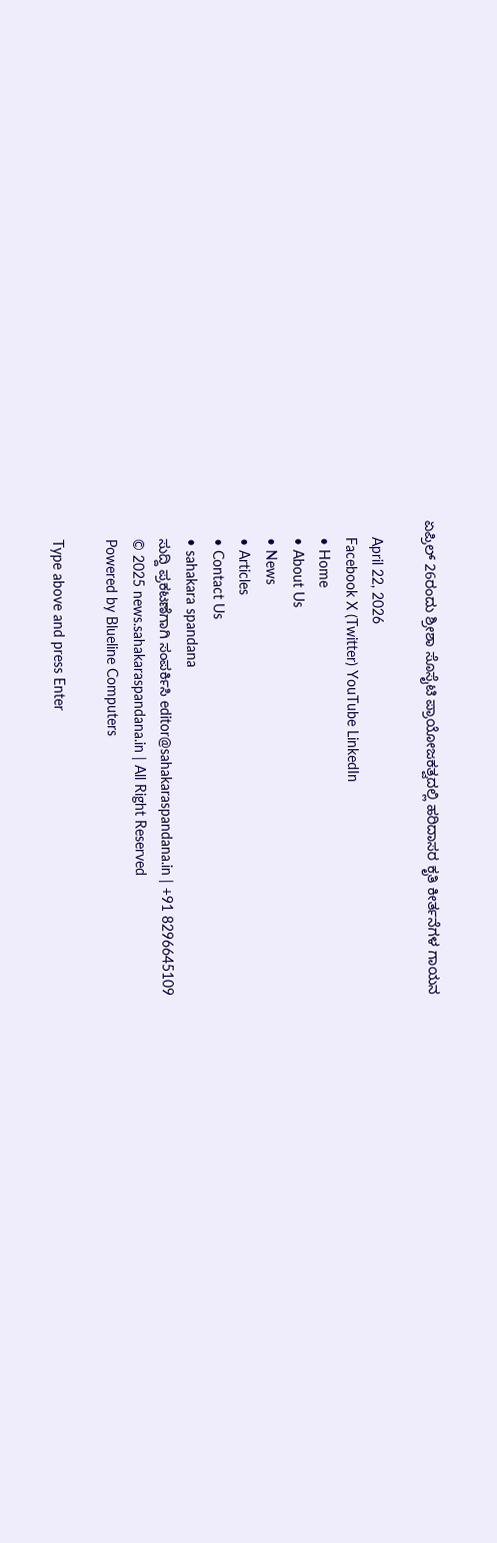ಏಪ್ರಿಲ್‌ 26ರಂದು ಶ್ರೀಶಾ ಸೊಸೈಟಿ ಪ್ರಾಯೋಜಕತ್ವದಲ್ಲಿ ಹರಿದಾಸರ ಕೃತಿ ಕೀರ್ತನೆಗಳ ಗಾಯನ

    April 22, 2026
    Facebook X (Twitter) YouTube LinkedIn
    • Home
    • About Us
    • News
    • Articles
    • Contact Us
    • sahakara spandana
    ಸುದ್ದಿ ಪ್ರಕಟಣೆಗಾಗಿ ಸಂಪರ್ಕಿಸಿ editor@sahakaraspandana.in | +91 8296645109
    © 2025 news.sahakaraspandana.in | All Right Reserved
    Powered by Blueline Computers

    Type above and press Enter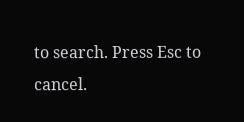to search. Press Esc to cancel.